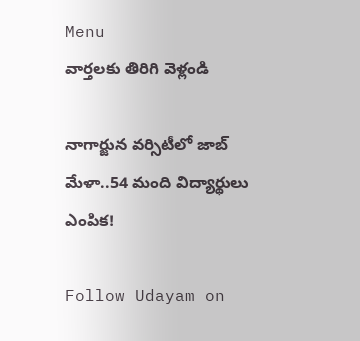Menu
వార్తలకు తిరిగి వెళ్లండి

నాగార్జున వర్సిటీలో జాబ్ మేళా..54 మంది విద్యార్థులు ఎంపిక!

Follow Udayam on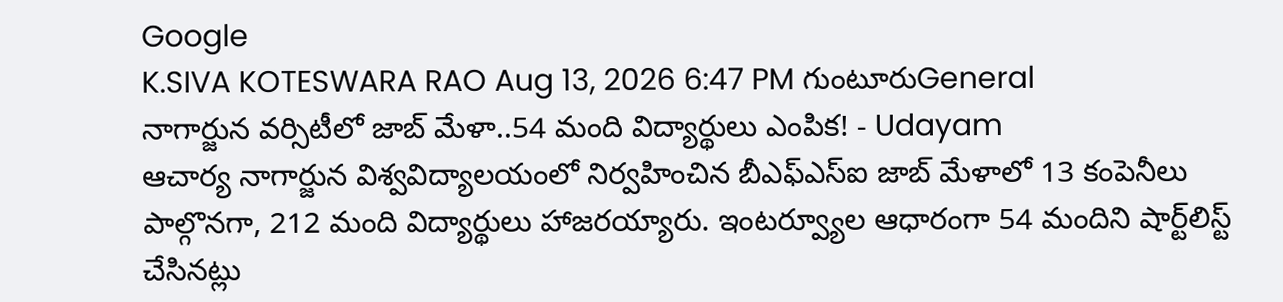Google
K.SIVA KOTESWARA RAO Aug 13, 2026 6:47 PM గుంటూరుGeneral
నాగార్జున వర్సిటీలో జాబ్ మేళా..54 మంది విద్యార్థులు ఎంపిక! - Udayam
ఆచార్య నాగార్జున విశ్వవిద్యాలయంలో నిర్వహించిన బీఎఫ్‌ఎస్‌ఐ జాబ్ మేళాలో 13 కంపెనీలు పాల్గొనగా, 212 మంది విద్యార్థులు హాజరయ్యారు. ఇంటర్వ్యూల ఆధారంగా 54 మందిని షార్ట్‌లిస్ట్ చేసినట్లు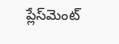ప్లేస్‌మెంట్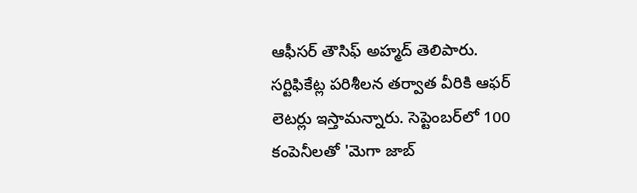ఆఫీసర్ తౌసిఫ్ అహ్మద్ తెలిపారు. సర్టిఫికేట్ల పరిశీలన తర్వాత వీరికి ఆఫర్ లెటర్లు ఇస్తామన్నారు. సెప్టెంబర్‌లో 100 కంపెనీలతో 'మెగా జాబ్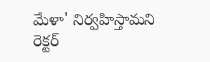మేళా' నిర్వహిస్తామని రెక్టర్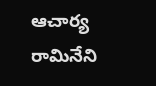ఆచార్య రామినేని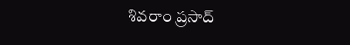శివరాం ప్రసాద్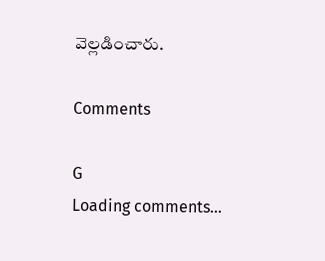వెల్లడించారు.

Comments

G
Loading comments...